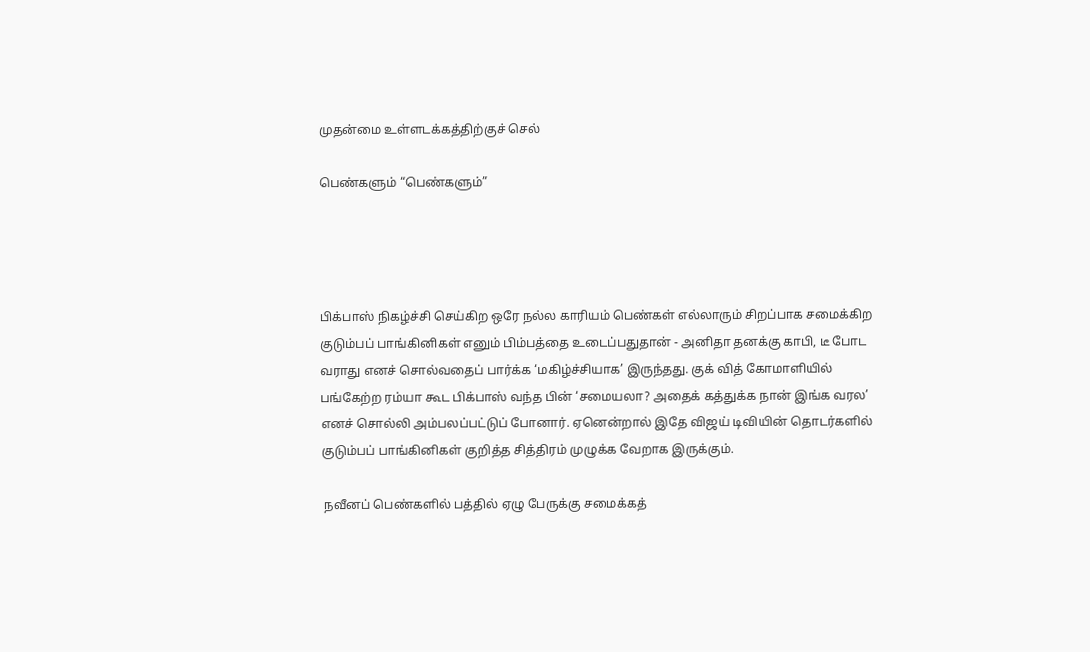முதன்மை உள்ளடக்கத்திற்குச் செல்

பெண்களும் “பெண்களும்”




பிக்பாஸ் நிகழ்ச்சி செய்கிற ஒரே நல்ல காரியம் பெண்கள் எல்லாரும் சிறப்பாக சமைக்கிற குடும்பப் பாங்கினிகள் எனும் பிம்பத்தை உடைப்பதுதான் - அனிதா தனக்கு காபி, டீ போட வராது எனச் சொல்வதைப் பார்க்க ‘மகிழ்ச்சியாக’ இருந்தது. குக் வித் கோமாளியில் பங்கேற்ற ரம்யா கூட பிக்பாஸ் வந்த பின் ‘சமையலா? அதைக் கத்துக்க நான் இங்க வரல’ எனச் சொல்லி அம்பலப்பட்டுப் போனார். ஏனென்றால் இதே விஜய் டிவியின் தொடர்களில் குடும்பப் பாங்கினிகள் குறித்த சித்திரம் முழுக்க வேறாக இருக்கும்.

 நவீனப் பெண்களில் பத்தில் ஏழு பேருக்கு சமைக்கத்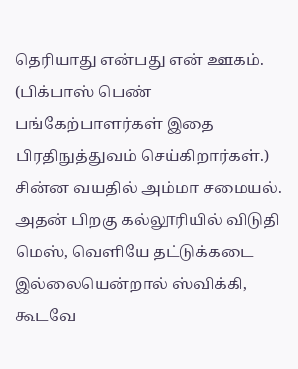தெரியாது என்பது என் ஊகம். (பிக்பாஸ் பெண் பங்கேற்பாளர்கள் இதை பிரதிநுத்துவம் செய்கிறார்கள்.) சின்ன வயதில் அம்மா சமையல். அதன் பிறகு கல்லூரியில் விடுதி மெஸ், வெளியே தட்டுக்கடை இல்லையென்றால் ஸ்விக்கி, கூடவே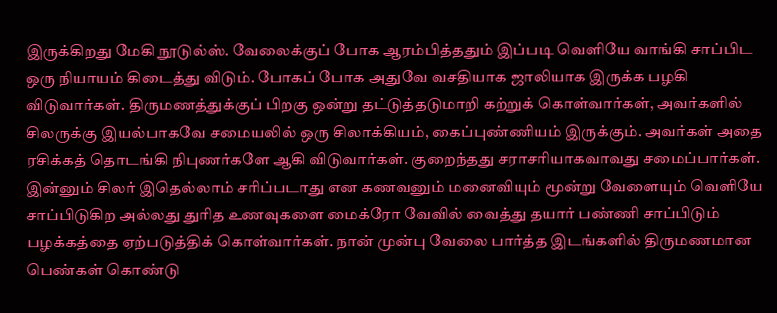இருக்கிறது மேகி நூடுல்ஸ். வேலைக்குப் போக ஆரம்பித்ததும் இப்படி வெளியே வாங்கி சாப்பிட ஒரு நியாயம் கிடைத்து விடும். போகப் போக அதுவே வசதியாக ஜாலியாக இருக்க பழகி விடுவார்கள். திருமணத்துக்குப் பிறகு ஒன்று தட்டுத்தடுமாறி கற்றுக் கொள்வார்கள், அவர்களில் சிலருக்கு இயல்பாகவே சமையலில் ஒரு சிலாக்கியம், கைப்புண்ணியம் இருக்கும். அவர்கள் அதை ரசிக்கத் தொடங்கி நிபுணர்களே ஆகி விடுவார்கள். குறைந்தது சராசரியாகவாவது சமைப்பார்கள். இன்னும் சிலர் இதெல்லாம் சரிப்படாது என கணவனும் மனைவியும் மூன்று வேளையும் வெளியே சாப்பிடுகிற அல்லது துரித உணவுகளை மைக்ரோ வேவில் வைத்து தயார் பண்ணி சாப்பிடும் பழக்கத்தை ஏற்படுத்திக் கொள்வார்கள். நான் முன்பு வேலை பார்த்த இடங்களில் திருமணமான பெண்கள் கொண்டு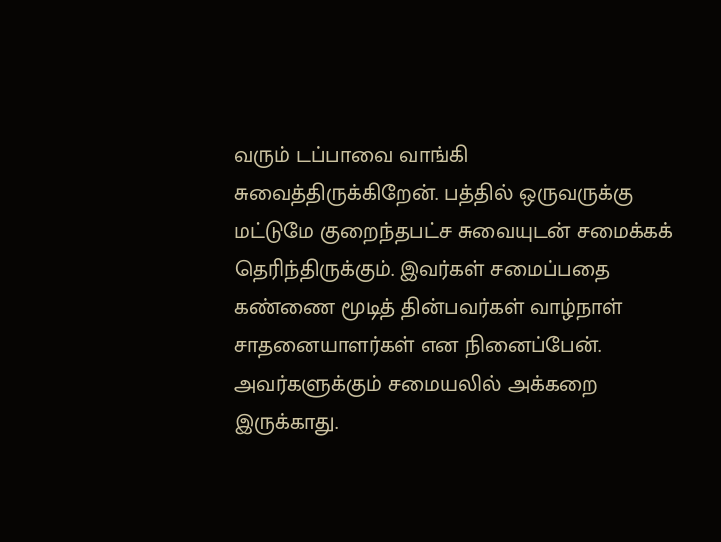வரும் டப்பாவை வாங்கி சுவைத்திருக்கிறேன். பத்தில் ஒருவருக்கு மட்டுமே குறைந்தபட்ச சுவையுடன் சமைக்கக் தெரிந்திருக்கும். இவர்கள் சமைப்பதை கண்ணை மூடித் தின்பவர்கள் வாழ்நாள் சாதனையாளர்கள் என நினைப்பேன். அவர்களுக்கும் சமையலில் அக்கறை இருக்காது.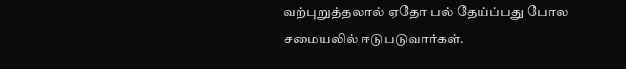வற்புறுத்தலால் ஏதோ பல் தேய்ப்பது போல சமையலில் ஈடுபடுவார்கள்.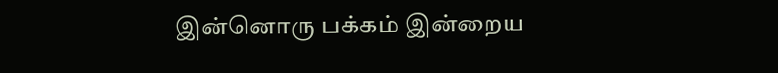இன்னொரு பக்கம் இன்றைய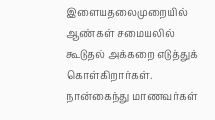இளையதலைமுறையில் ஆண்கள் சமையலில் கூடுதல் அக்கறை எடுத்துக் கொள்கிறார்கள். நான்கைந்து மாணவர்கள்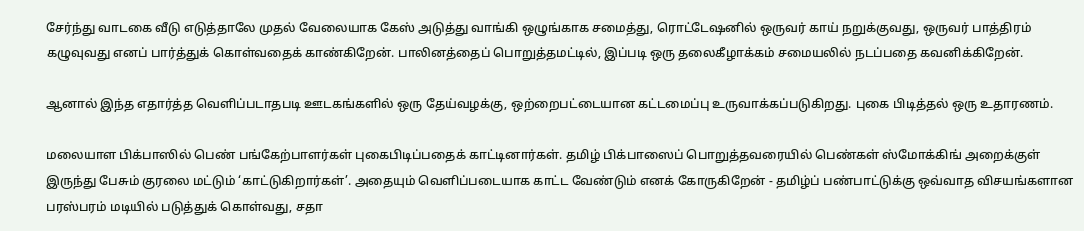சேர்ந்து வாடகை வீடு எடுத்தாலே முதல் வேலையாக கேஸ் அடுத்து வாங்கி ஒழுங்காக சமைத்து, ரொட்டேஷனில் ஒருவர் காய் நறுக்குவது, ஒருவர் பாத்திரம் கழுவுவது எனப் பார்த்துக் கொள்வதைக் காண்கிறேன். பாலினத்தைப் பொறுத்தமட்டில், இப்படி ஒரு தலைகீழாக்கம் சமையலில் நடப்பதை கவனிக்கிறேன்.

ஆனால் இந்த எதார்த்த வெளிப்படாதபடி ஊடகங்களில் ஒரு தேய்வழக்கு, ஒற்றைபட்டையான கட்டமைப்பு உருவாக்கப்படுகிறது. புகை பிடித்தல் ஒரு உதாரணம்.

மலையாள பிக்பாஸில் பெண் பங்கேற்பாளர்கள் புகைபிடிப்பதைக் காட்டினார்கள். தமிழ் பிக்பாஸைப் பொறுத்தவரையில் பெண்கள் ஸ்மோக்கிங் அறைக்குள் இருந்து பேசும் குரலை மட்டும் ‘காட்டுகிறார்கள்’. அதையும் வெளிப்படையாக காட்ட வேண்டும் எனக் கோருகிறேன் - தமிழ்ப் பண்பாட்டுக்கு ஒவ்வாத விசயங்களான பரஸ்பரம் மடியில் படுத்துக் கொள்வது, சதா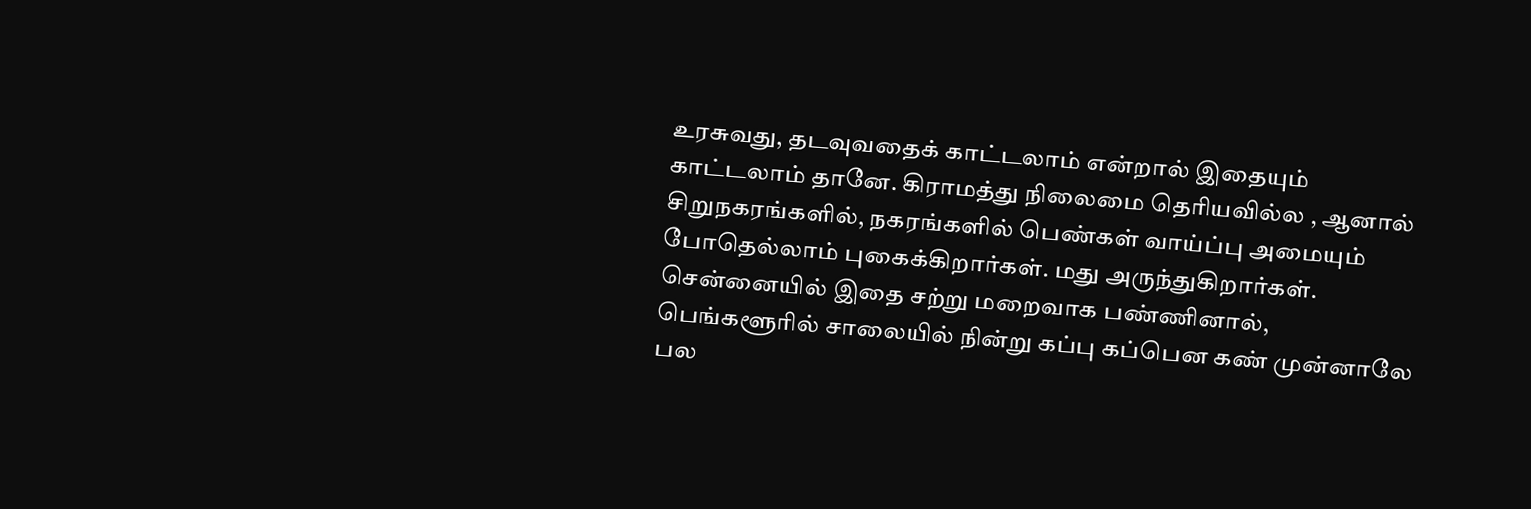உரசுவது, தடவுவதைக் காட்டலாம் என்றால் இதையும் காட்டலாம் தானே. கிராமத்து நிலைமை தெரியவில்ல , ஆனால் சிறுநகரங்களில், நகரங்களில் பெண்கள் வாய்ப்பு அமையும் போதெல்லாம் புகைக்கிறார்கள். மது அருந்துகிறார்கள். சென்னையில் இதை சற்று மறைவாக பண்ணினால், பெங்களூரில் சாலையில் நின்று கப்பு கப்பென கண் முன்னாலே பல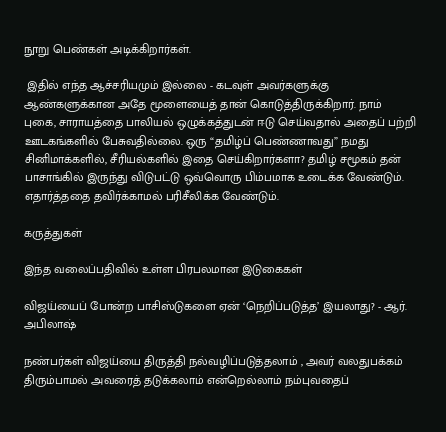நூறு பெண்கள் அடிக்கிறார்கள்.

 இதில் எந்த ஆச்சரியமும் இல்லை - கடவுள் அவர்களுக்கு ஆண்களுக்கான அதே மூளையைத் தான் கொடுத்திருக்கிறார். நாம் புகை, சாராயத்தை பாலியல் ஒழுக்கத்துடன் ஈடு செய்வதால் அதைப் பற்றி ஊடகங்களில் பேசுவதில்லை. ஒரு “தமிழ்ப் பெண்ணாவது” நமது சினிமாக்களில், சீரியல்களில் இதை செய்கிறார்களா? தமிழ் சமூகம் தன் பாசாங்கில் இருந்து விடுபட்டு ஒவ்வொரு பிம்பமாக உடைக்க வேண்டும். எதார்த்ததை தவிர்க்காமல் பரிசீலிக்க வேண்டும்.

கருத்துகள்

இந்த வலைப்பதிவில் உள்ள பிரபலமான இடுகைகள்

விஜய்யைப் போன்ற பாசிஸ்டுகளை ஏன் ‘நெறிப்படுத்த’ இயலாது? - ஆர். அபிலாஷ்

நண்பர்கள் விஜய்யை திருத்தி நல்வழிப்படுத்தலாம் , அவர் வலதுபக்கம் திரும்பாமல் அவரைத் தடுக்கலாம் என்றெல்லாம் நம்புவதைப்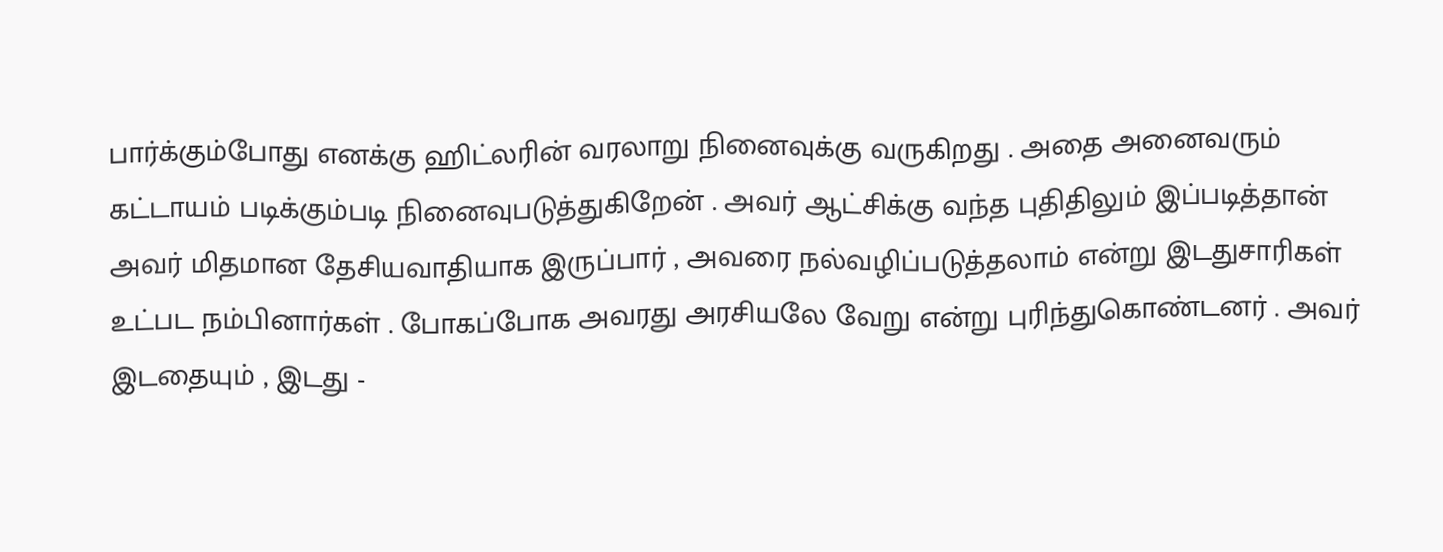பார்க்கும்போது எனக்கு ஹிட்லரின் வரலாறு நினைவுக்கு வருகிறது . அதை அனைவரும் கட்டாயம் படிக்கும்படி நினைவுபடுத்துகிறேன் . அவர் ஆட்சிக்கு வந்த புதிதிலும் இப்படித்தான் அவர் மிதமான தேசியவாதியாக இருப்பார் , அவரை நல்வழிப்படுத்தலாம் என்று இடதுசாரிகள் உட்பட நம்பினார்கள் . போகப்போக அவரது அரசியலே வேறு என்று புரிந்துகொண்டனர் . அவர் இடதையும் , இடது -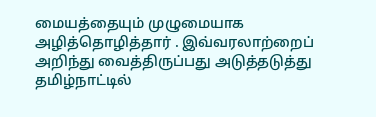மையத்தையும் முழுமையாக அழித்தொழித்தார் . இவ்வரலாற்றைப் அறிந்து வைத்திருப்பது அடுத்தடுத்து தமிழ்நாட்டில்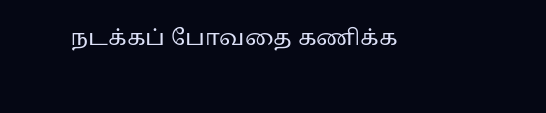நடக்கப் போவதை கணிக்க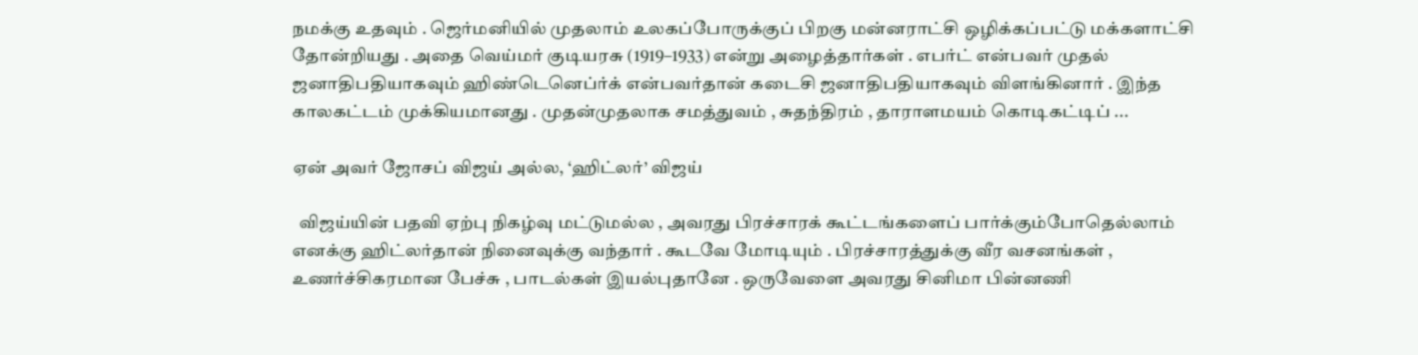நமக்கு உதவும் . ஜெர்மனியில் முதலாம் உலகப்போருக்குப் பிறகு மன்னராட்சி ஒழிக்கப்பட்டு மக்களாட்சி தோன்றியது . அதை வெய்மர் குடியரசு (1919–1933) என்று அழைத்தார்கள் . எபர்ட் என்பவர் முதல் ஜனாதிபதியாகவும் ஹிண்டெனெப்ர்க் என்பவர்தான் கடைசி ஜனாதிபதியாகவும் விளங்கினார் . இந்த காலகட்டம் முக்கியமானது . முதன்முதலாக சமத்துவம் , சுதந்திரம் , தாராளமயம் கொடிகட்டிப் ...

ஏன் அவர் ஜோசப் விஜய் அல்ல, ‘ஹிட்லர்’ விஜய்

  விஜய்யின் பதவி ஏற்பு நிகழ்வு மட்டுமல்ல , அவரது பிரச்சாரக் கூட்டங்களைப் பார்க்கும்போதெல்லாம் எனக்கு ஹிட்லர்தான் நினைவுக்கு வந்தார் . கூடவே மோடியும் . பிரச்சாரத்துக்கு வீர வசனங்கள் , உணர்ச்சிகரமான பேச்சு , பாடல்கள் இயல்புதானே . ஒருவேளை அவரது சினிமா பின்னணி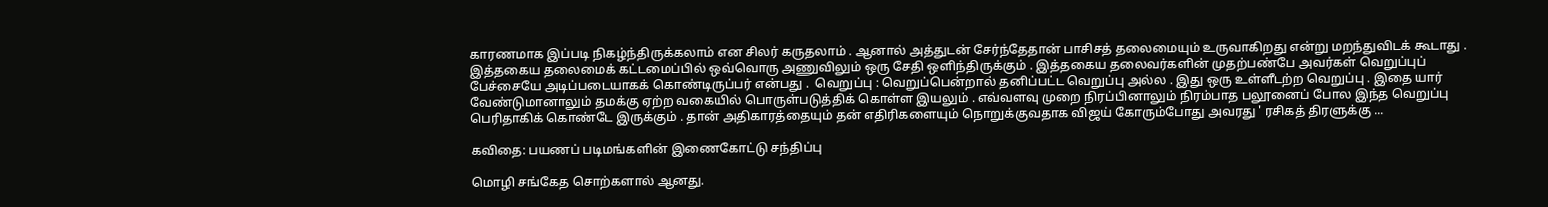காரணமாக இப்படி நிகழ்ந்திருக்கலாம் என சிலர் கருதலாம் . ஆனால் அத்துடன் சேர்ந்தேதான் பாசிசத் தலைமையும் உருவாகிறது என்று மறந்துவிடக் கூடாது . இத்தகைய தலைமைக் கட்டமைப்பில் ஒவ்வொரு அணுவிலும் ஒரு சேதி ஒளிந்திருக்கும் . இத்தகைய தலைவர்களின் முதற்பண்பே அவர்கள் வெறுப்புப் பேச்சையே அடிப்படையாகக் கொண்டிருப்பர் என்பது .  வெறுப்பு : வெறுப்பென்றால் தனிப்பட்ட வெறுப்பு அல்ல . இது ஒரு உள்ளீடற்ற வெறுப்பு . இதை யார் வேண்டுமானாலும் தமக்கு ஏற்ற வகையில் பொருள்படுத்திக் கொள்ள இயலும் . எவ்வளவு முறை நிரப்பினாலும் நிரம்பாத பலூனைப் போல இந்த வெறுப்பு பெரிதாகிக் கொண்டே இருக்கும் . தான் அதிகாரத்தையும் தன் எதிரிகளையும் நொறுக்குவதாக விஜய் கோரும்போது அவரது ' ரசிகத் திரளுக்கு ...

கவிதை: பயணப் படிமங்களின் இணைகோட்டு சந்திப்பு

மொழி சங்கேத சொற்களால் ஆனது.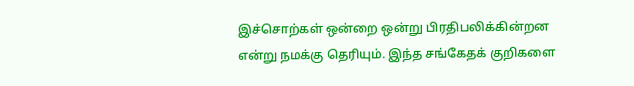இச்சொற்கள் ஒன்றை ஒன்று பிரதிபலிக்கின்றன என்று நமக்கு தெரியும். இந்த சங்கேதக் குறிகளை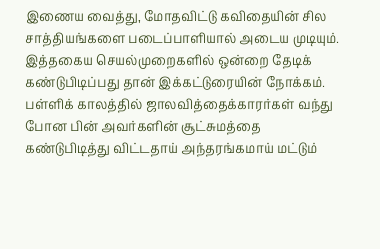இணைய வைத்து, மோதவிட்டு கவிதையின் சில சாத்தியங்களை படைப்பாளியால் அடைய முடியும். இத்தகைய செயல்முறைகளில் ஒன்றை தேடிக் கண்டுபிடிப்பது தான் இக்கட்டுரையின் நோக்கம். பள்ளிக் காலத்தில் ஜாலவித்தைக்காரர்கள் வந்து போன பின் அவர்களின் சூட்சுமத்தை கண்டுபிடித்து விட்டதாய் அந்தரங்கமாய் மட்டும்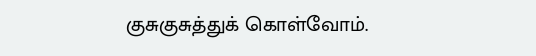குசுகுசுத்துக் கொள்வோம்.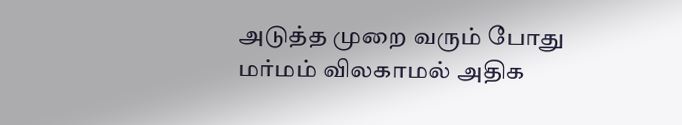அடுத்த முறை வரும் போது மர்மம் விலகாமல் அதிக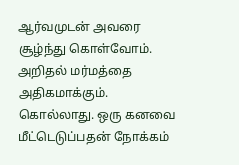ஆர்வமுடன் அவரை சூழ்ந்து கொள்வோம். அறிதல் மர்மத்தை அதிகமாக்கும். கொல்லாது. ஒரு கனவை மீட்டெடுப்பதன் நோக்கம்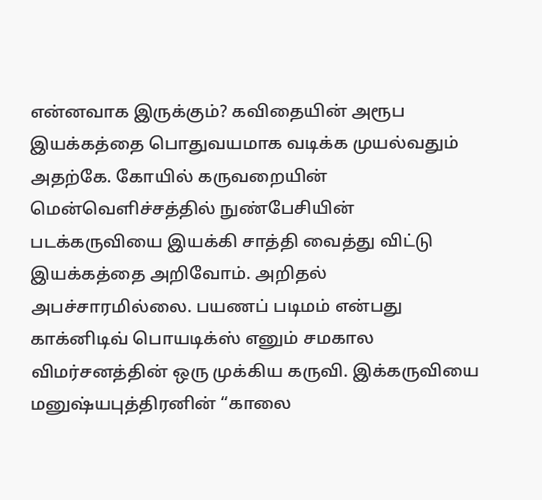என்னவாக இருக்கும்? கவிதையின் அரூப இயக்கத்தை பொதுவயமாக வடிக்க முயல்வதும் அதற்கே. கோயில் கருவறையின் மென்வெளிச்சத்தில் நுண்பேசியின் படக்கருவியை இயக்கி சாத்தி வைத்து விட்டு இயக்கத்தை அறிவோம். அறிதல் அபச்சாரமில்லை. பயணப் படிமம் என்பது காக்னிடிவ் பொயடிக்ஸ் எனும் சமகால விமர்சனத்தின் ஒரு முக்கிய கருவி. இக்கருவியை மனுஷ்யபுத்திரனின் “காலை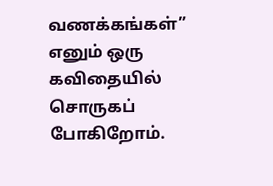வணக்கங்கள்” எனும் ஒரு கவிதையில் சொருகப் போகிறோம்.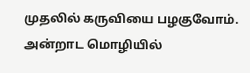முதலில் கருவியை பழகுவோம். அன்றாட மொழியில்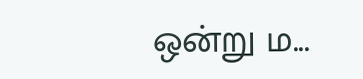ஒன்று ம...